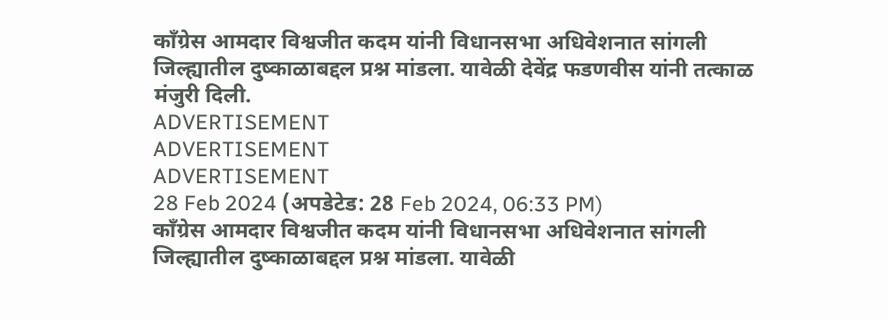काँग्रेस आमदार विश्वजीत कदम यांनी विधानसभा अधिवेशनात सांगली जिल्ह्यातील दुष्काळाबद्दल प्रश्न मांडला. यावेळी देवेंद्र फडणवीस यांनी तत्काळ मंजुरी दिली.
ADVERTISEMENT
ADVERTISEMENT
ADVERTISEMENT
28 Feb 2024 (अपडेटेड: 28 Feb 2024, 06:33 PM)
काँग्रेस आमदार विश्वजीत कदम यांनी विधानसभा अधिवेशनात सांगली जिल्ह्यातील दुष्काळाबद्दल प्रश्न मांडला. यावेळी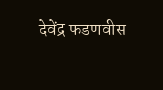देवेंद्र फडणवीस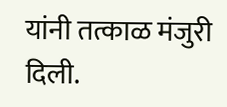यांनी तत्काळ मंजुरी दिली.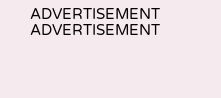ADVERTISEMENT
ADVERTISEMENT